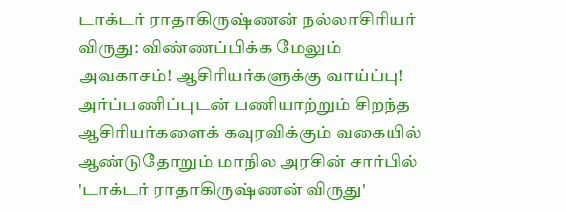டாக்டர் ராதாகிருஷ்ணன் நல்லாசிரியர் விருது: விண்ணப்பிக்க மேலும் அவகாசம்! ஆசிரியர்களுக்கு வாய்ப்பு!
அர்ப்பணிப்புடன் பணியாற்றும் சிறந்த ஆசிரியர்களைக் கவுரவிக்கும் வகையில் ஆண்டுதோறும் மாநில அரசின் சார்பில் 'டாக்டர் ராதாகிருஷ்ணன் விருது'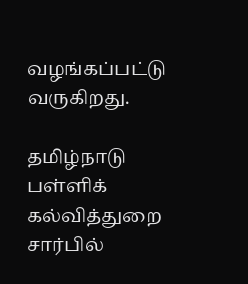வழங்கப்பட்டு வருகிறது.

தமிழ்நாடு பள்ளிக் கல்வித்துறை சார்பில்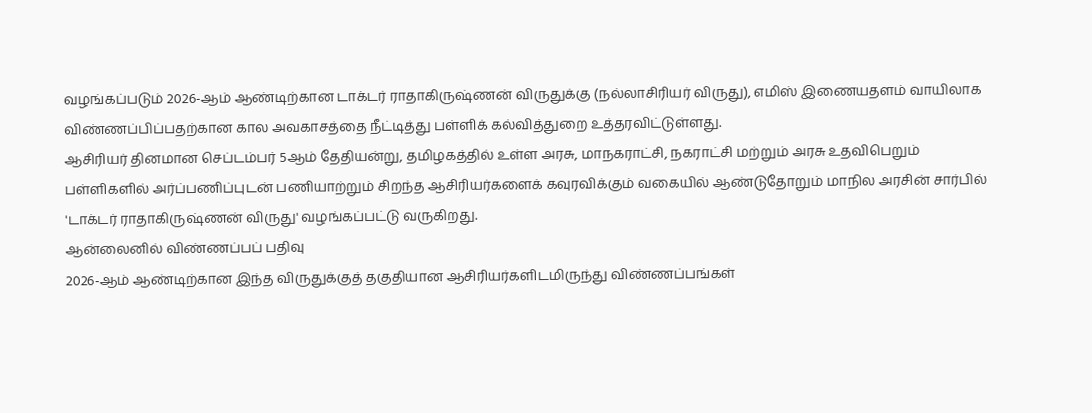வழங்கப்படும் 2026-ஆம் ஆண்டிற்கான டாக்டர் ராதாகிருஷ்ணன் விருதுக்கு (நல்லாசிரியர் விருது), எமிஸ் இணையதளம் வாயிலாக விண்ணப்பிப்பதற்கான கால அவகாசத்தை நீட்டித்து பள்ளிக் கல்வித்துறை உத்தரவிட்டுள்ளது.
ஆசிரியர் தினமான செப்டம்பர் 5ஆம் தேதியன்று, தமிழகத்தில் உள்ள அரசு, மாநகராட்சி, நகராட்சி மற்றும் அரசு உதவிபெறும் பள்ளிகளில் அர்ப்பணிப்புடன் பணியாற்றும் சிறந்த ஆசிரியர்களைக் கவுரவிக்கும் வகையில் ஆண்டுதோறும் மாநில அரசின் சார்பில் 'டாக்டர் ராதாகிருஷ்ணன் விருது' வழங்கப்பட்டு வருகிறது.
ஆன்லைனில் விண்ணப்பப் பதிவு
2026-ஆம் ஆண்டிற்கான இந்த விருதுக்குத் தகுதியான ஆசிரியர்களிடமிருந்து விண்ணப்பங்கள்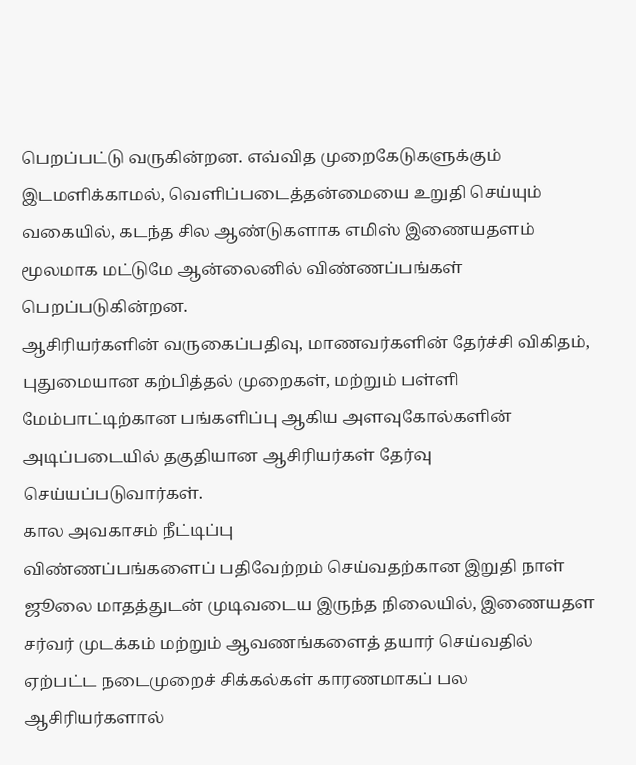பெறப்பட்டு வருகின்றன. எவ்வித முறைகேடுகளுக்கும் இடமளிக்காமல், வெளிப்படைத்தன்மையை உறுதி செய்யும் வகையில், கடந்த சில ஆண்டுகளாக எமிஸ் இணையதளம் மூலமாக மட்டுமே ஆன்லைனில் விண்ணப்பங்கள் பெறப்படுகின்றன.
ஆசிரியர்களின் வருகைப்பதிவு, மாணவர்களின் தேர்ச்சி விகிதம், புதுமையான கற்பித்தல் முறைகள், மற்றும் பள்ளி மேம்பாட்டிற்கான பங்களிப்பு ஆகிய அளவுகோல்களின் அடிப்படையில் தகுதியான ஆசிரியர்கள் தேர்வு செய்யப்படுவார்கள்.
கால அவகாசம் நீட்டிப்பு
விண்ணப்பங்களைப் பதிவேற்றம் செய்வதற்கான இறுதி நாள் ஜூலை மாதத்துடன் முடிவடைய இருந்த நிலையில், இணையதள சர்வர் முடக்கம் மற்றும் ஆவணங்களைத் தயார் செய்வதில் ஏற்பட்ட நடைமுறைச் சிக்கல்கள் காரணமாகப் பல ஆசிரியர்களால்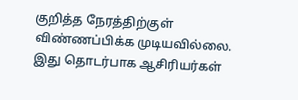குறித்த நேரத்திற்குள் விண்ணப்பிக்க முடியவில்லை. இது தொடர்பாக ஆசிரியர்கள்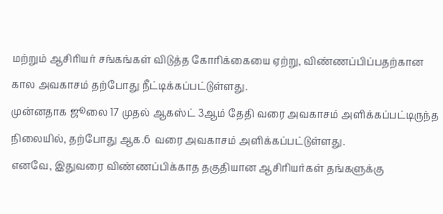மற்றும் ஆசிரியர் சங்கங்கள் விடுத்த கோரிக்கையை ஏற்று, விண்ணப்பிப்பதற்கான கால அவகாசம் தற்போது நீட்டிக்கப்பட்டுள்ளது.
முன்னதாக ஜூலை 17 முதல் ஆகஸ்ட் 3ஆம் தேதி வரை அவகாசம் அளிக்கப்பட்டிருந்த நிலையில், தற்போது ஆக.6 வரை அவகாசம் அளிக்கப்பட்டுள்ளது.
எனவே, இதுவரை விண்ணப்பிக்காத தகுதியான ஆசிரியர்கள் தங்களுக்கு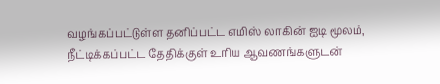வழங்கப்பட்டுள்ள தனிப்பட்ட எமிஸ் லாகின் ஐடி மூலம், நீட்டிக்கப்பட்ட தேதிக்குள் உரிய ஆவணங்களுடன்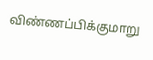விண்ணப்பிக்குமாறு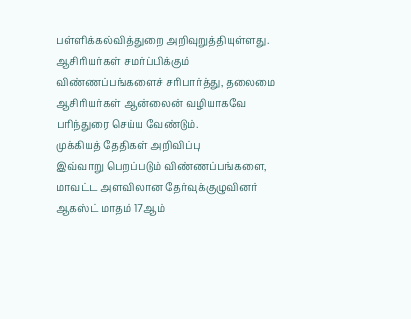பள்ளிக்கல்வித்துறை அறிவுறுத்தியுள்ளது. ஆசிரியர்கள் சமர்ப்பிக்கும் விண்ணப்பங்களைச் சரிபார்த்து, தலைமை ஆசிரியர்கள் ஆன்லைன் வழியாகவே பரிந்துரை செய்ய வேண்டும்.
முக்கியத் தேதிகள் அறிவிப்பு
இவ்வாறு பெறப்படும் விண்ணப்பங்களை, மாவட்ட அளவிலான தேர்வுக்குழுவினர் ஆகஸ்ட் மாதம் 17ஆம்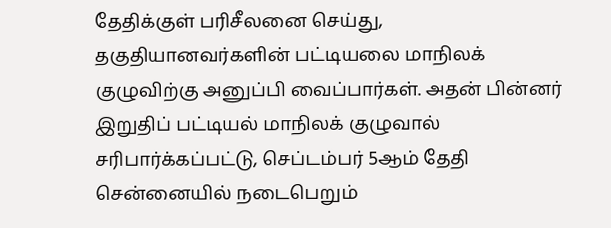தேதிக்குள் பரிசீலனை செய்து, தகுதியானவர்களின் பட்டியலை மாநிலக் குழுவிற்கு அனுப்பி வைப்பார்கள். அதன் பின்னர் இறுதிப் பட்டியல் மாநிலக் குழுவால் சரிபார்க்கப்பட்டு, செப்டம்பர் 5ஆம் தேதி சென்னையில் நடைபெறும்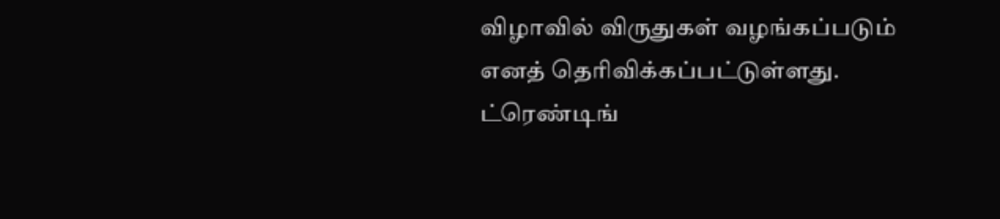விழாவில் விருதுகள் வழங்கப்படும் எனத் தெரிவிக்கப்பட்டுள்ளது.
ட்ரெண்டிங்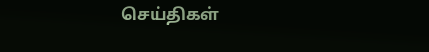செய்திகள்